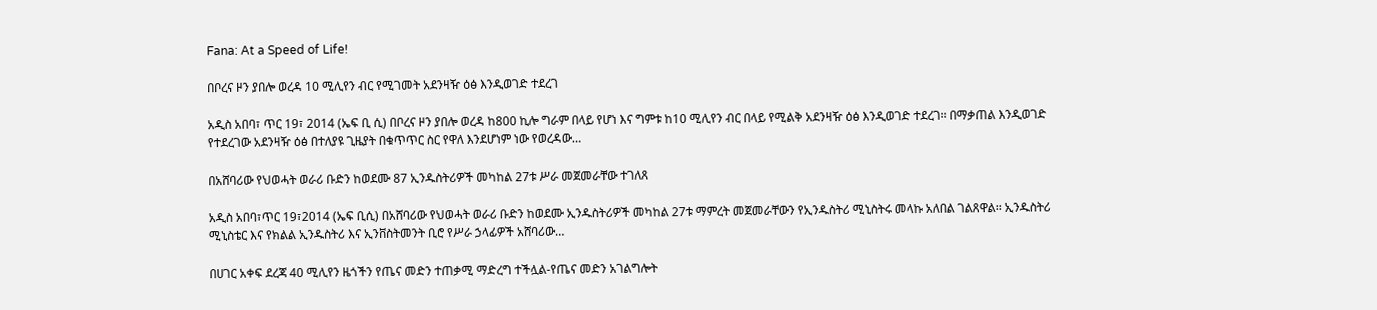Fana: At a Speed of Life!

በቦረና ዞን ያበሎ ወረዳ 10 ሚሊየን ብር የሚገመት አደንዛዥ ዕፅ እንዲወገድ ተደረገ

አዲስ አበባ፣ ጥር 19፣ 2014 (ኤፍ ቢ ሲ) በቦረና ዞን ያበሎ ወረዳ ከ800 ኪሎ ግራም በላይ የሆነ እና ግምቱ ከ10 ሚሊየን ብር በላይ የሚልቅ አደንዛዥ ዕፅ እንዲወገድ ተደረገ፡፡ በማቃጠል እንዲወገድ የተደረገው አደንዛዥ ዕፅ በተለያዩ ጊዜያት በቁጥጥር ስር የዋለ እንደሆነም ነው የወረዳው…

በአሸባሪው የህወሓት ወራሪ ቡድን ከወደሙ 87 ኢንዱስትሪዎች መካከል 27ቱ ሥራ መጀመራቸው ተገለጸ

አዲስ አበባ፣ጥር 19፣2014 (ኤፍ ቢሲ) በአሸባሪው የህወሓት ወራሪ ቡድን ከወደሙ ኢንዱስትሪዎች መካከል 27ቱ ማምረት መጀመራቸውን የኢንዱስትሪ ሚኒስትሩ መላኩ አለበል ገልጸዋል፡፡ ኢንዱስትሪ ሚኒስቴር እና የክልል ኢንዱስትሪ እና ኢንቨስትመንት ቢሮ የሥራ ኃላፊዎች አሸባሪው…

በሀገር አቀፍ ደረጃ 40 ሚሊየን ዜጎችን የጤና መድን ተጠቃሚ ማድረግ ተችሏል-የጤና መድን አገልግሎት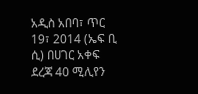አዲስ አበባ፣ ጥር 19፣ 2014 (ኤፍ ቢ ሲ) በሀገር አቀፍ ደረጃ 40 ሚሊየን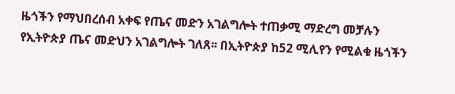ዜጎችን የማህበረሰብ አቀፍ የጤና መድን አገልግሎት ተጠቃሚ ማድረግ መቻሉን የኢትዮጵያ ጤና መድህን አገልግሎት ገለጸ፡፡ በኢትዮጵያ ከ52 ሚሊየን የሚልቁ ዜጎችን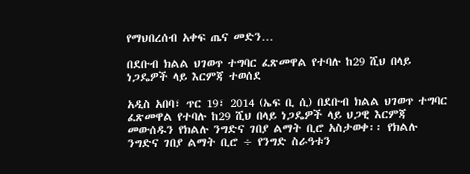የማህበረሰብ አቀፍ ጤና መድን…

በደቡብ ክልል ህገወጥ ተግባር ፈጽመዋል የተባሉ ከ29 ሺህ በላይ ነጋዴዎች ላይ እርምጃ ተወሰደ

አዲስ አበባ፣ ጥር 19፣ 2014 (ኤፍ ቢ ሲ) በደቡብ ክልል ህገወጥ ተግባር ፈጽመዋል የተባሉ ከ29 ሺህ በላይ ነጋዴዎች ላይ ህጋዊ እርምጃ መውሰዱን የክልሉ ንግድና ገበያ ልማት ቢሮ አስታወቀ፡፡ የክልሉ ንግድና ገበያ ልማት ቢሮ ÷ የንግድ ስራዓቱን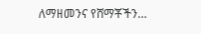ለማዘመንና የሸማቾችን…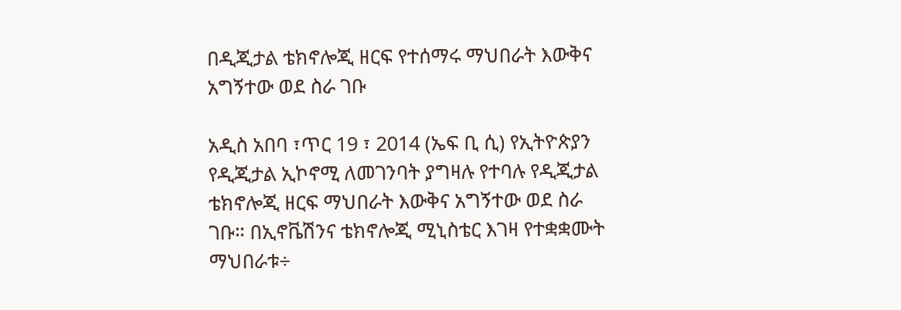በዲጂታል ቴክኖሎጂ ዘርፍ የተሰማሩ ማህበራት እውቅና አግኝተው ወደ ስራ ገቡ

አዲስ አበባ ፣ጥር 19 ፣ 2014 (ኤፍ ቢ ሲ) የኢትዮጵያን የዲጂታል ኢኮኖሚ ለመገንባት ያግዛሉ የተባሉ የዲጂታል ቴክኖሎጂ ዘርፍ ማህበራት እውቅና አግኝተው ወደ ስራ ገቡ። በኢኖቬሽንና ቴክኖሎጂ ሚኒስቴር እገዛ የተቋቋሙት ማህበራቱ÷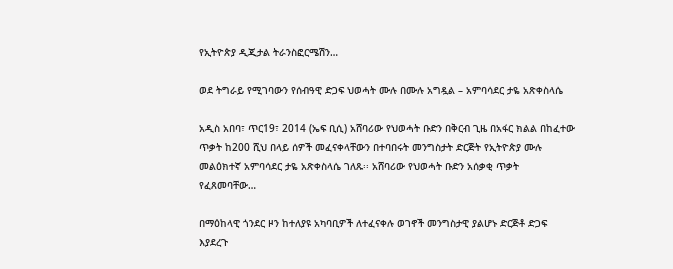የኢትዮጵያ ዲጂታል ትራንስፎርሜሽን…

ወደ ትግራይ የሚገባውን የሰብዓዊ ድጋፍ ህወሓት ሙሉ በሙሉ አግዷል – አምባሳደር ታዬ አጽቀስላሴ

አዲስ አበባ፣ ጥር19፣ 2014 (ኤፍ ቢሲ) አሸባሪው የህወሓት ቡድን በቅርብ ጊዜ በአፋር ክልል በከፈተው ጥቃት ከ200 ሺህ በላይ ሰዎች መፈናቀላቸውን በተባበሩት መንግስታት ድርጅት የኢትዮጵያ ሙሉ መልዕክተኛ አምባሳደር ታዬ አጽቀስላሴ ገለጹ፡፡ አሸባሪው የህወሓት ቡድን አሰቃቂ ጥቃት የፈጸመባቸው…

በማዕከላዊ ጎንደር ዞን ከተለያዩ አካባቢዎች ለተፈናቀሉ ወገኖች መንግስታዊ ያልሆኑ ድርጅቶ ድጋፍ እያደረጉ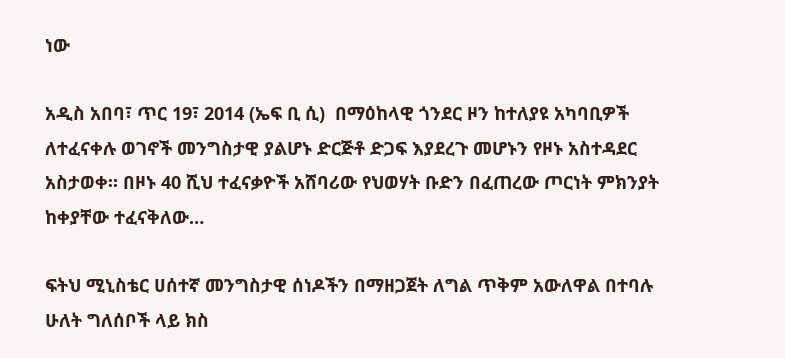ነው

አዲስ አበባ፣ ጥር 19፣ 2014 (ኤፍ ቢ ሲ)  በማዕከላዊ ጎንደር ዞን ከተለያዩ አካባቢዎች ለተፈናቀሉ ወገኖች መንግስታዊ ያልሆኑ ድርጅቶ ድጋፍ እያደረጉ መሆኑን የዞኑ አስተዳደር አስታወቀ። በዞኑ 40 ሺህ ተፈናቃዮች አሸባሪው የህወሃት ቡድን በፈጠረው ጦርነት ምክንያት ከቀያቸው ተፈናቅለው…

ፍትህ ሚኒስቴር ሀሰተኛ መንግስታዊ ሰነዶችን በማዘጋጀት ለግል ጥቅም አውለዋል በተባሉ ሁለት ግለሰቦች ላይ ክስ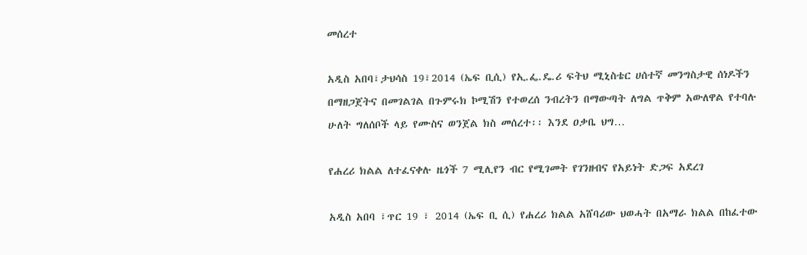መሰረተ

አዲስ አበባ፣ታህሳስ 19፣2014 (ኤፍ ቢሲ) የኢ.ፌ.ዴ.ሪ ፍትህ ሚኒስቴር ሀሰተኛ መንግስታዊ ሰነዶችን በማዘጋጀትና በመገልገል በጉምሩክ ኮሚሽን የተወረሰ ንብረትን በማውጣት ለግል ጥቅም አውለዋል የተባሉ ሁለት ግለሰቦች ላይ የሙስና ወንጀል ክስ መሰረተ፡፡ እንደ ዐቃቤ ህግ…

የሐረሪ ክልል ለተፈናቀሉ ዜጎች 7 ሚሊየን ብር የሚገመት የገንዘብና የአይነት ድጋፍ አደረገ

አዲስ አበባ ፣ጥር 19 ፣ 2014 (ኤፍ ቢ ሲ) የሐረሪ ክልል አሸባሪው ህወሓት በአማራ ክልል በከፈተው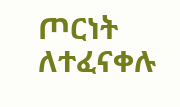ጦርነት ለተፈናቀሉ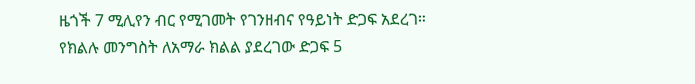ዜጎች 7 ሚሊየን ብር የሚገመት የገንዘብና የዓይነት ድጋፍ አደረገ። የክልሉ መንግስት ለአማራ ክልል ያደረገው ድጋፍ 5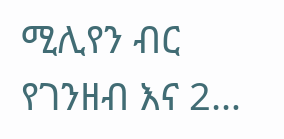ሚሊየን ብር የገንዘብ እና 2…